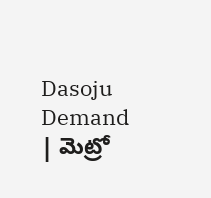Dasoju Demand | మెట్రో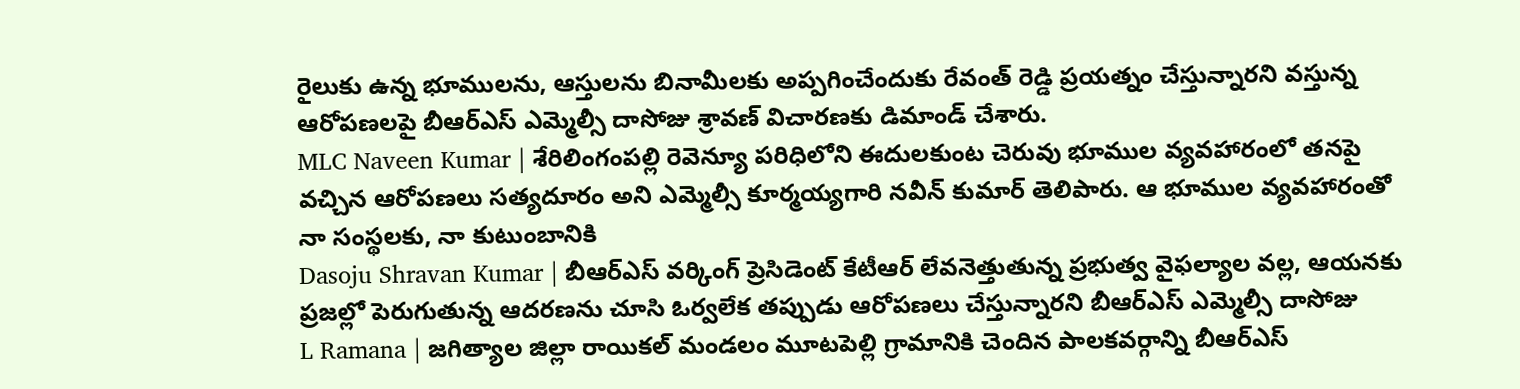రైలుకు ఉన్న భూములను, ఆస్తులను బినామీలకు అప్పగించేందుకు రేవంత్ రెడ్డి ప్రయత్నం చేస్తున్నారని వస్తున్న ఆరోపణలపై బీఆర్ఎస్ ఎమ్మెల్సీ దాసోజు శ్రావణ్ విచారణకు డిమాండ్ చేశారు.
MLC Naveen Kumar | శేరిలింగంపల్లి రెవెన్యూ పరిధిలోని ఈదులకుంట చెరువు భూముల వ్యవహారంలో తనపై వచ్చిన ఆరోపణలు సత్యదూరం అని ఎమ్మెల్సీ కూర్మయ్యగారి నవీన్ కుమార్ తెలిపారు. ఆ భూముల వ్యవహారంతో నా సంస్థలకు, నా కుటుంబానికి
Dasoju Shravan Kumar | బీఆర్ఎస్ వర్కింగ్ ప్రెసిడెంట్ కేటీఆర్ లేవనెత్తుతున్న ప్రభుత్వ వైఫల్యాల వల్ల, ఆయనకు ప్రజల్లో పెరుగుతున్న ఆదరణను చూసి ఓర్వలేక తప్పుడు ఆరోపణలు చేస్తున్నారని బీఆర్ఎస్ ఎమ్మెల్సీ దాసోజు
L Ramana | జగిత్యాల జిల్లా రాయికల్ మండలం మూటపెల్లి గ్రామానికి చెందిన పాలకవర్గాన్ని బీఆర్ఎస్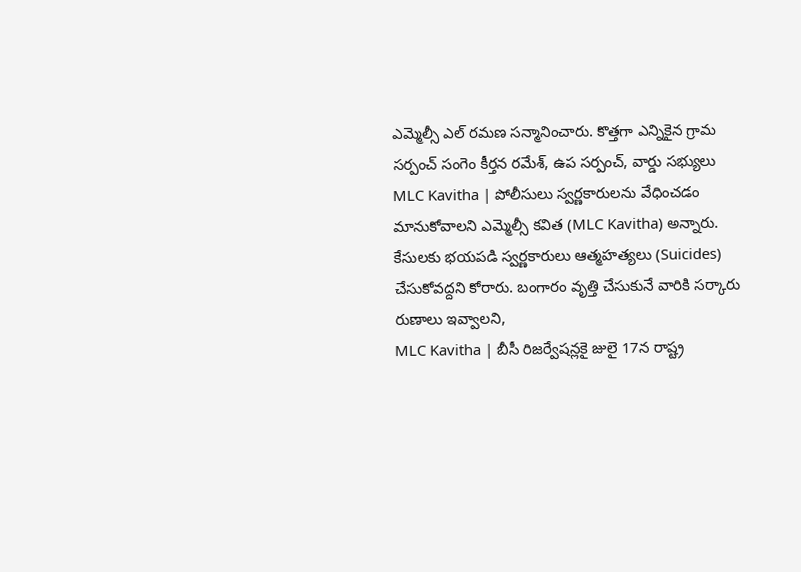ఎమ్మెల్సీ ఎల్ రమణ సన్మానించారు. కొత్తగా ఎన్నికైన గ్రామ సర్పంచ్ సంగెం కీర్తన రమేశ్, ఉప సర్పంచ్, వార్డు సభ్యులు
MLC Kavitha | పోలీసులు స్వర్ణకారులను వేధించడం మానుకోవాలని ఎమ్మెల్సీ కవిత (MLC Kavitha) అన్నారు. కేసులకు భయపడి స్వర్ణకారులు ఆత్మహత్యలు (Suicides) చేసుకోవద్దని కోరారు. బంగారం వృత్తి చేసుకునే వారికి సర్కారు రుణాలు ఇవ్వాలని,
MLC Kavitha | బీసీ రిజర్వేషన్లకై జులై 17న రాష్ట్ర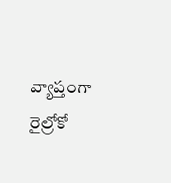వ్యాప్తంగా రైల్రోకో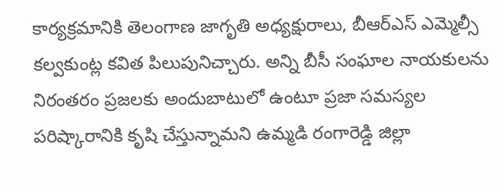కార్యక్రమానికి తెలంగాణ జాగృతి అధ్యక్షురాలు, బీఆర్ఎస్ ఎమ్మెల్సీ కల్వకుంట్ల కవిత పిలుపునిచ్చారు. అన్ని బీసీ సంఘాల నాయకులను
నిరంతరం ప్రజలకు అందుబాటులో ఉంటూ ప్రజా సమస్యల పరిష్కారానికి కృషి చేస్తున్నామని ఉమ్మడి రంగారెడ్డి జిల్లా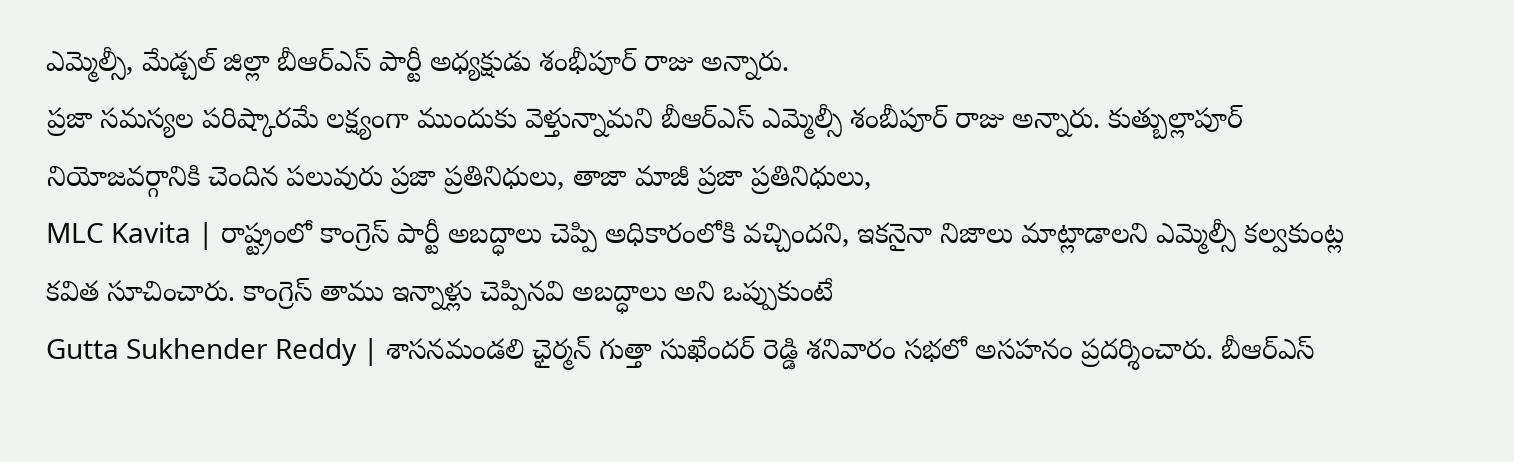ఎమ్మెల్సీ, మేడ్చల్ జిల్లా బీఆర్ఎస్ పార్టీ అధ్యక్షుడు శంభీపూర్ రాజు అన్నారు.
ప్రజా సమస్యల పరిష్కారమే లక్ష్యంగా ముందుకు వెళ్తున్నామని బీఆర్ఎస్ ఎమ్మెల్సీ శంబీపూర్ రాజు అన్నారు. కుత్బుల్లాపూర్ నియోజవర్గానికి చెందిన పలువురు ప్రజా ప్రతినిధులు, తాజా మాజీ ప్రజా ప్రతినిధులు,
MLC Kavita | రాష్ట్రంలో కాంగ్రెస్ పార్టీ అబద్ధాలు చెప్పి అధికారంలోకి వచ్చిందని, ఇకనైనా నిజాలు మాట్లాడాలని ఎమ్మెల్సీ కల్వకుంట్ల కవిత సూచించారు. కాంగ్రెస్ తాము ఇన్నాళ్లు చెప్పినవి అబద్ధాలు అని ఒప్పుకుంటే
Gutta Sukhender Reddy | శాసనమండలి ఛైర్మన్ గుత్తా సుఖేందర్ రెడ్డి శనివారం సభలో అసహనం ప్రదర్శించారు. బీఆర్ఎస్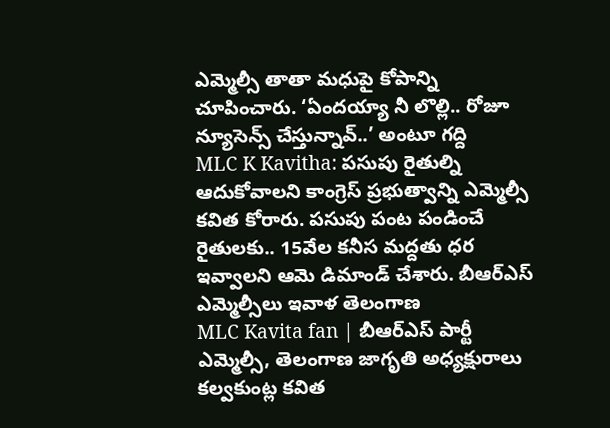ఎమ్మెల్సీ తాతా మధుపై కోపాన్ని చూపించారు. ‘ఏందయ్యా నీ లొల్లి.. రోజూ న్యూసెన్స్ చేస్తున్నావ్..’ అంటూ గద్ది
MLC K Kavitha: పసుపు రైతుల్ని ఆదుకోవాలని కాంగ్రెస్ ప్రభుత్వాన్ని ఎమ్మెల్సీ కవిత కోరారు. పసుపు పంట పండించే రైతులకు.. 15వేల కనీస మద్దతు ధర ఇవ్వాలని ఆమె డిమాండ్ చేశారు. బీఆర్ఎస్ ఎమ్మెల్సీలు ఇవాళ తెలంగాణ
MLC Kavita fan | బీఆర్ఎస్ పార్టీ ఎమ్మెల్సీ, తెలంగాణ జాగృతి అధ్యక్షురాలు కల్వకుంట్ల కవిత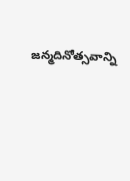జన్మదినోత్సవాన్ని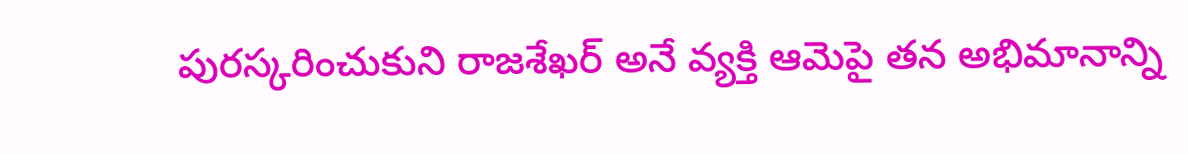పురస్కరించుకుని రాజశేఖర్ అనే వ్యక్తి ఆమెపై తన అభిమానాన్ని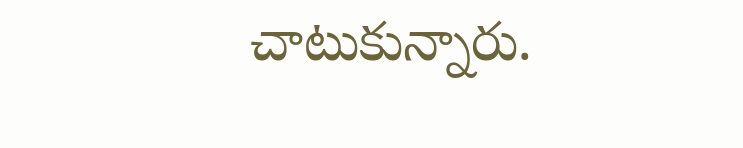చాటుకున్నారు.